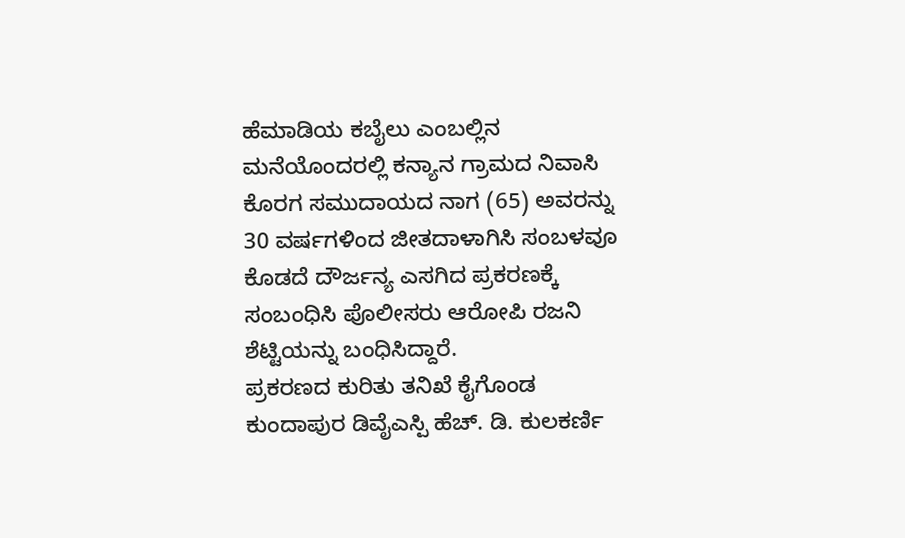ಹೆಮಾಡಿಯ ಕಬೈಲು ಎಂಬಲ್ಲಿನ ಮನೆಯೊಂದರಲ್ಲಿ ಕನ್ಯಾನ ಗ್ರಾಮದ ನಿವಾಸಿ ಕೊರಗ ಸಮುದಾಯದ ನಾಗ (65) ಅವರನ್ನು 30 ವರ್ಷಗಳಿಂದ ಜೀತದಾಳಾಗಿಸಿ ಸಂಬಳವೂ ಕೊಡದೆ ದೌರ್ಜನ್ಯ ಎಸಗಿದ ಪ್ರಕರಣಕ್ಕೆ ಸಂಬಂಧಿಸಿ ಪೊಲೀಸರು ಆರೋಪಿ ರಜನಿ ಶೆಟ್ಟಿಯನ್ನು ಬಂಧಿಸಿದ್ದಾರೆ.
ಪ್ರಕರಣದ ಕುರಿತು ತನಿಖೆ ಕೈಗೊಂಡ ಕುಂದಾಪುರ ಡಿವೈಎಸ್ಪಿ ಹೆಚ್. ಡಿ. ಕುಲಕರ್ಣಿ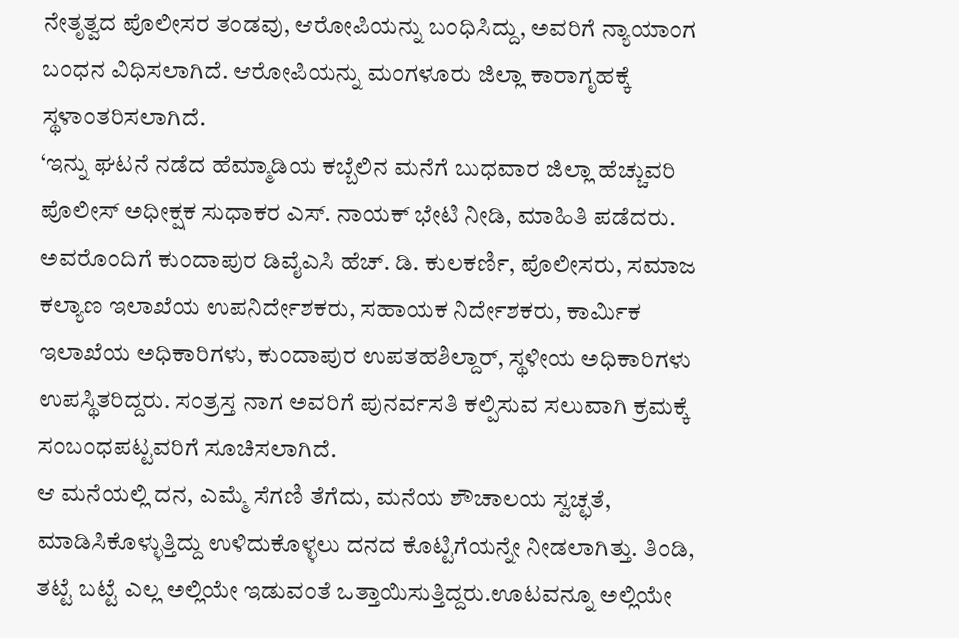ನೇತೃತ್ವದ ಪೊಲೀಸರ ತಂಡವು, ಆರೋಪಿಯನ್ನು ಬಂಧಿಸಿದ್ದು, ಅವರಿಗೆ ನ್ಯಾಯಾಂಗ ಬಂಧನ ವಿಧಿಸಲಾಗಿದೆ. ಆರೋಪಿಯನ್ನು ಮಂಗಳೂರು ಜಿಲ್ಲಾ ಕಾರಾಗೃಹಕ್ಕೆ ಸ್ಥಳಾಂತರಿಸಲಾಗಿದೆ.
‘ಇನ್ನು ಘಟನೆ ನಡೆದ ಹೆಮ್ಮಾಡಿಯ ಕಬ್ಬೆಲಿನ ಮನೆಗೆ ಬುಧವಾರ ಜಿಲ್ಲಾ ಹೆಚ್ಚುವರಿ ಪೊಲೀಸ್ ಅಧೀಕ್ಷಕ ಸುಧಾಕರ ಎಸ್. ನಾಯಕ್ ಭೇಟಿ ನೀಡಿ, ಮಾಹಿತಿ ಪಡೆದರು. ಅವರೊಂದಿಗೆ ಕುಂದಾಪುರ ಡಿವೈಎಸಿ ಹೆಚ್. ಡಿ. ಕುಲಕರ್ಣಿ, ಪೊಲೀಸರು, ಸಮಾಜ ಕಲ್ಯಾಣ ಇಲಾಖೆಯ ಉಪನಿರ್ದೇಶಕರು, ಸಹಾಯಕ ನಿರ್ದೇಶಕರು, ಕಾರ್ಮಿಕ ಇಲಾಖೆಯ ಅಧಿಕಾರಿಗಳು, ಕುಂದಾಪುರ ಉಪತಹಶಿಲ್ದಾರ್, ಸ್ಥಳೀಯ ಅಧಿಕಾರಿಗಳು ಉಪಸ್ಥಿತರಿದ್ದರು. ಸಂತ್ರಸ್ತ ನಾಗ ಅವರಿಗೆ ಪುನರ್ವಸತಿ ಕಲ್ಪಿಸುವ ಸಲುವಾಗಿ ಕ್ರಮಕ್ಕೆ ಸಂಬಂಧಪಟ್ಟವರಿಗೆ ಸೂಚಿಸಲಾಗಿದೆ.
ಆ ಮನೆಯಲ್ಲಿ ದನ, ಎಮ್ಮೆ ಸೆಗಣಿ ತೆಗೆದು, ಮನೆಯ ಶೌಚಾಲಯ ಸ್ವಚ್ಛತೆ, ಮಾಡಿಸಿಕೊಳ್ಳುತ್ತಿದ್ದು ಉಳಿದುಕೊಳ್ಳಲು ದನದ ಕೊಟ್ಟಿಗೆಯನ್ನೇ ನೀಡಲಾಗಿತ್ತು. ತಿಂಡಿ, ತಟ್ಟೆ ಬಟ್ಟೆ ಎಲ್ಲ ಅಲ್ಲಿಯೇ ಇಡುವಂತೆ ಒತ್ತಾಯಿಸುತ್ತಿದ್ದರು.ಊಟವನ್ನೂ ಅಲ್ಲಿಯೇ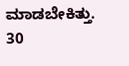ಮಾಡಬೇಕಿತ್ತು. 30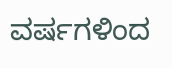ವರ್ಷಗಳಿಂದ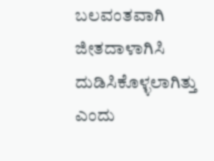ಬಲವಂತವಾಗಿ ಜೀತದಾಳಾಗಿಸಿ ದುಡಿಸಿಕೊಳ್ಳಲಾಗಿತ್ತು ಎಂದು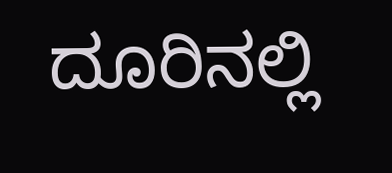ದೂರಿನಲ್ಲಿ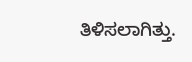ತಿಳಿಸಲಾಗಿತ್ತು.